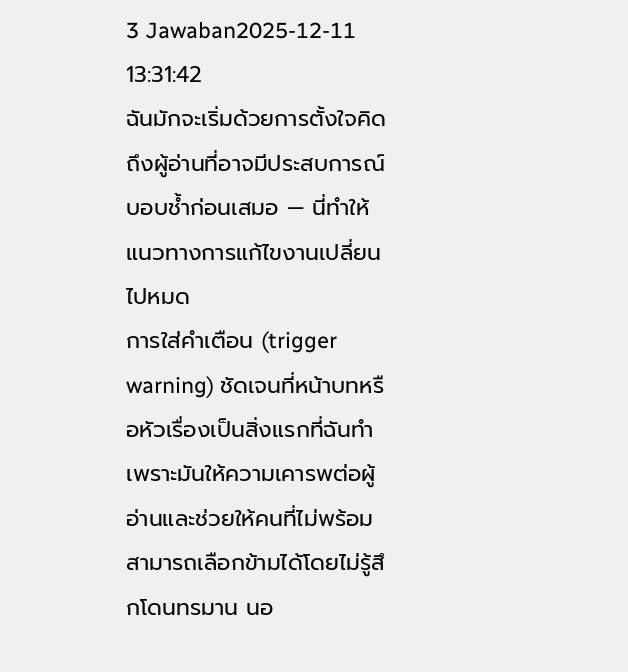3 Jawaban2025-12-11 13:31:42
ฉันมักจะเริ่มด้วยการตั้งใจคิดถึงผู้อ่านที่อาจมีประสบการณ์บอบช้ำก่อนเสมอ — นี่ทำให้แนวทางการแก้ไขงานเปลี่ยนไปหมด
การใส่คำเตือน (trigger warning) ชัดเจนที่หน้าบทหรือหัวเรื่องเป็นสิ่งแรกที่ฉันทำ เพราะมันให้ความเคารพต่อผู้อ่านและช่วยให้คนที่ไม่พร้อมสามารถเลือกข้ามได้โดยไม่รู้สึกโดนทรมาน นอ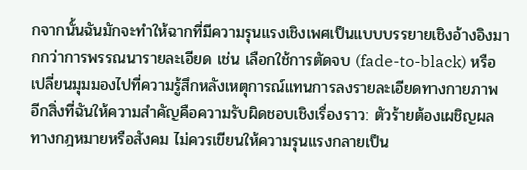กจากนั้นฉันมักจะทำให้ฉากที่มีความรุนแรงเชิงเพศเป็นแบบบรรยายเชิงอ้างอิงมากกว่าการพรรณนารายละเอียด เช่น เลือกใช้การตัดจบ (fade-to-black) หรือเปลี่ยนมุมมองไปที่ความรู้สึกหลังเหตุการณ์แทนการลงรายละเอียดทางกายภาพ
อีกสิ่งที่ฉันให้ความสำคัญคือความรับผิดชอบเชิงเรื่องราว: ตัวร้ายต้องเผชิญผลทางกฎหมายหรือสังคม ไม่ควรเขียนให้ความรุนแรงกลายเป็น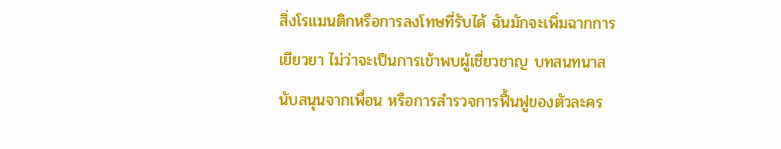สิ่งโรแมนติกหรือการลงโทษที่รับได้ ฉันมักจะเพิ่มฉากการเยียวยา ไม่ว่าจะเป็นการเข้าพบผู้เชี่ยวชาญ บทสนทนาสนับสนุนจากเพื่อน หรือการสำรวจการฟื้นฟูของตัวละคร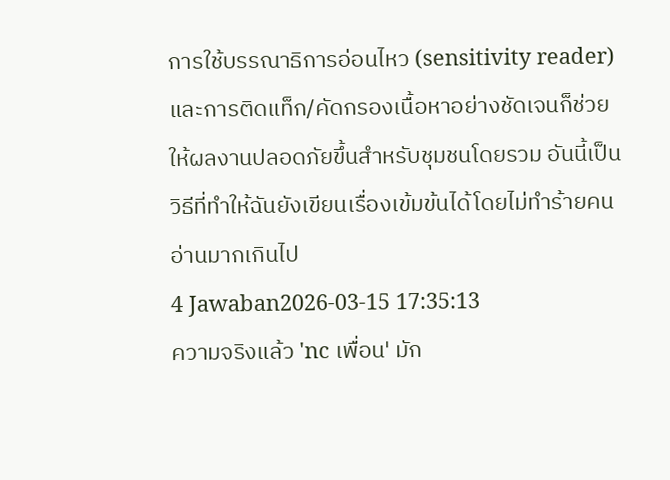การใช้บรรณาธิการอ่อนไหว (sensitivity reader) และการติดแท็ก/คัดกรองเนื้อหาอย่างชัดเจนก็ช่วยให้ผลงานปลอดภัยขึ้นสำหรับชุมชนโดยรวม อันนี้เป็นวิธีที่ทำให้ฉันยังเขียนเรื่องเข้มข้นได้โดยไม่ทำร้ายคนอ่านมากเกินไป
4 Jawaban2026-03-15 17:35:13
ความจริงแล้ว 'nc เพื่อน' มัก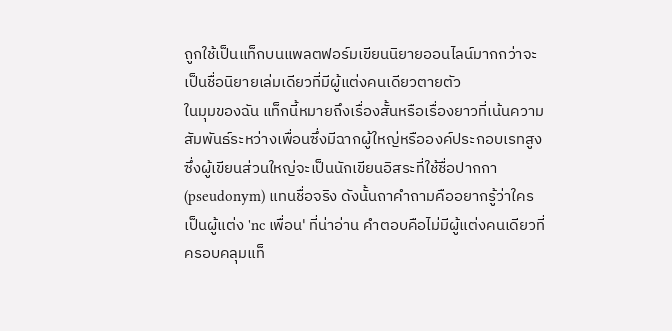ถูกใช้เป็นแท็กบนแพลตฟอร์มเขียนนิยายออนไลน์มากกว่าจะเป็นชื่อนิยายเล่มเดียวที่มีผู้แต่งคนเดียวตายตัว
ในมุมของฉัน แท็กนี้หมายถึงเรื่องสั้นหรือเรื่องยาวที่เน้นความสัมพันธ์ระหว่างเพื่อนซึ่งมีฉากผู้ใหญ่หรือองค์ประกอบเรทสูง ซึ่งผู้เขียนส่วนใหญ่จะเป็นนักเขียนอิสระที่ใช้ชื่อปากกา (pseudonym) แทนชื่อจริง ดังนั้นถาคำถามคืออยากรู้ว่าใครเป็นผู้แต่ง 'nc เพื่อน' ที่น่าอ่าน คำตอบคือไม่มีผู้แต่งคนเดียวที่ครอบคลุมแท็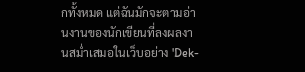กทั้งหมด แต่ฉันมักจะตามอ่านงานของนักเขียนที่ลงผลงานสม่ำเสมอในเว็บอย่าง 'Dek-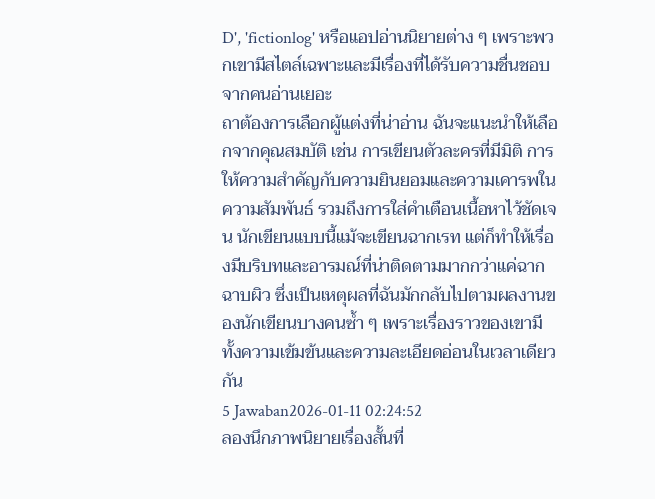D', 'fictionlog' หรือแอปอ่านนิยายต่าง ๆ เพราะพวกเขามีสไตล์เฉพาะและมีเรื่องที่ได้รับความชื่นชอบจากคนอ่านเยอะ
ถาต้องการเลือกผู้แต่งที่น่าอ่าน ฉันจะแนะนำให้เลือกจากคุณสมบัติ เช่น การเขียนตัวละครที่มีมิติ การให้ความสำคัญกับความยินยอมและความเคารพในความสัมพันธ์ รวมถึงการใส่คำเตือนเนื้อหาไว้ชัดเจน นักเขียนแบบนี้แม้จะเขียนฉากเรท แต่ก็ทำให้เรื่องมีบริบทและอารมณ์ที่น่าติดตามมากกว่าแค่ฉากฉาบผิว ซึ่งเป็นเหตุผลที่ฉันมักกลับไปตามผลงานของนักเขียนบางคนซ้ำ ๆ เพราะเรื่องราวของเขามีทั้งความเข้มข้นและความละเอียดอ่อนในเวลาเดียวกัน
5 Jawaban2026-01-11 02:24:52
ลองนึกภาพนิยายเรื่องสั้นที่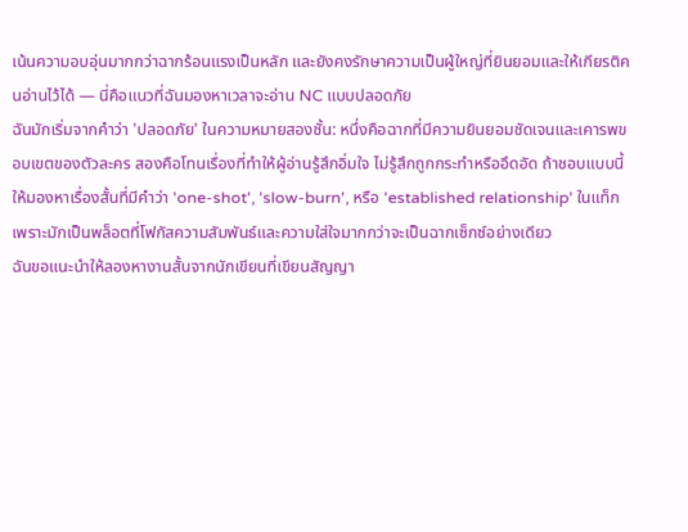เน้นความอบอุ่นมากกว่าฉากร้อนแรงเป็นหลัก และยังคงรักษาความเป็นผู้ใหญ่ที่ยินยอมและให้เกียรติคนอ่านไว้ได้ — นี่คือแนวที่ฉันมองหาเวลาจะอ่าน NC แบบปลอดภัย
ฉันมักเริ่มจากคำว่า 'ปลอดภัย' ในความหมายสองชั้น: หนึ่งคือฉากที่มีความยินยอมชัดเจนและเคารพขอบเขตของตัวละคร สองคือโทนเรื่องที่ทำให้ผู้อ่านรู้สึกอิ่มใจ ไม่รู้สึกถูกกระทำหรืออึดอัด ถ้าชอบแบบนี้ ให้มองหาเรื่องสั้นที่มีคำว่า 'one-shot', 'slow-burn', หรือ 'established relationship' ในแท็ก เพราะมักเป็นพล็อตที่โฟกัสความสัมพันธ์และความใส่ใจมากกว่าจะเป็นฉากเซ็กซ์อย่างเดียว
ฉันขอแนะนำให้ลองหางานสั้นจากนักเขียนที่เขียนสัญญา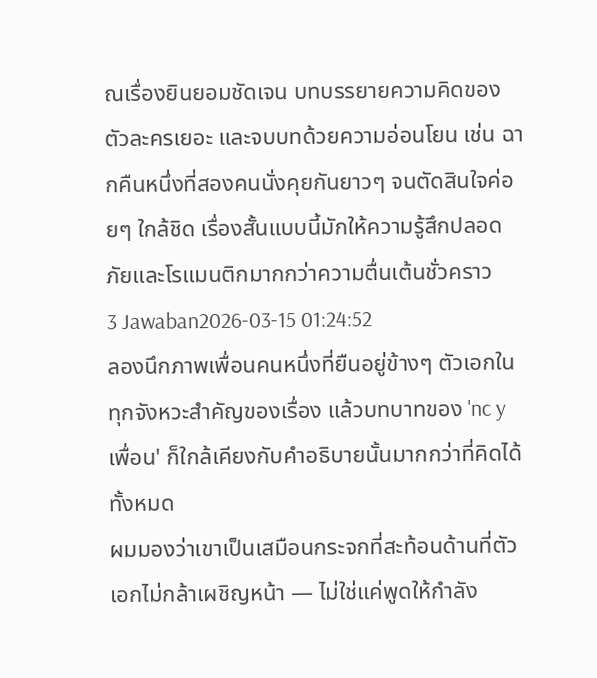ณเรื่องยินยอมชัดเจน บทบรรยายความคิดของตัวละครเยอะ และจบบทด้วยความอ่อนโยน เช่น ฉากคืนหนึ่งที่สองคนนั่งคุยกันยาวๆ จนตัดสินใจค่อยๆ ใกล้ชิด เรื่องสั้นแบบนี้มักให้ความรู้สึกปลอดภัยและโรแมนติกมากกว่าความตื่นเต้นชั่วคราว
3 Jawaban2026-03-15 01:24:52
ลองนึกภาพเพื่อนคนหนึ่งที่ยืนอยู่ข้างๆ ตัวเอกในทุกจังหวะสำคัญของเรื่อง แล้วบทบาทของ 'nc y เพื่อน' ก็ใกล้เคียงกับคำอธิบายนั้นมากกว่าที่คิดได้ทั้งหมด
ผมมองว่าเขาเป็นเสมือนกระจกที่สะท้อนด้านที่ตัวเอกไม่กล้าเผชิญหน้า — ไม่ใช่แค่พูดให้กำลัง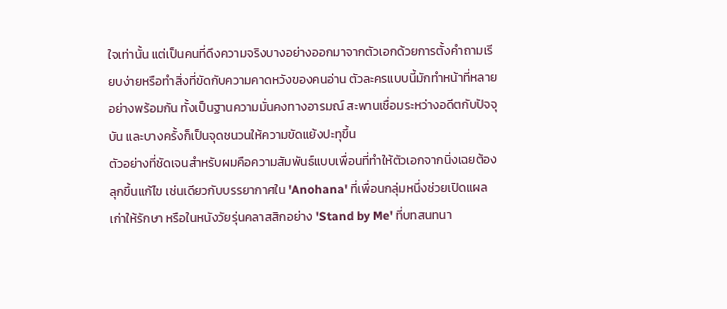ใจเท่านั้น แต่เป็นคนที่ดึงความจริงบางอย่างออกมาจากตัวเอกด้วยการตั้งคำถามเรียบง่ายหรือทำสิ่งที่ขัดกับความคาดหวังของคนอ่าน ตัวละครแบบนี้มักทำหน้าที่หลายอย่างพร้อมกัน ทั้งเป็นฐานความมั่นคงทางอารมณ์ สะพานเชื่อมระหว่างอดีตกับปัจจุบัน และบางครั้งก็เป็นจุดชนวนให้ความขัดแย้งปะทุขึ้น
ตัวอย่างที่ชัดเจนสำหรับผมคือความสัมพันธ์แบบเพื่อนที่ทำให้ตัวเอกจากนิ่งเฉยต้องลุกขึ้นแก้ไข เช่นเดียวกับบรรยากาศใน 'Anohana' ที่เพื่อนกลุ่มหนึ่งช่วยเปิดแผลเก่าให้รักษา หรือในหนังวัยรุ่นคลาสสิกอย่าง 'Stand by Me' ที่บทสนทนา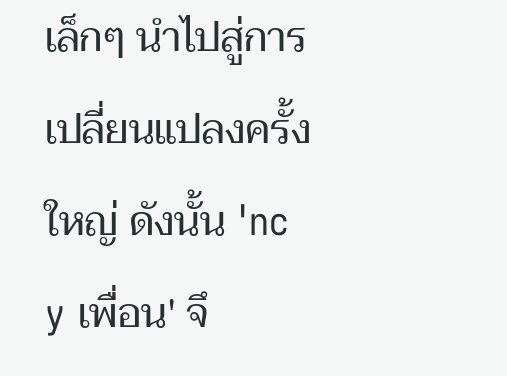เล็กๆ นำไปสู่การเปลี่ยนแปลงครั้งใหญ่ ดังนั้น 'nc y เพื่อน' จึ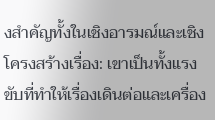งสำคัญทั้งในเชิงอารมณ์และเชิงโครงสร้างเรื่อง: เขาเป็นทั้งแรงขับที่ทำให้เรื่องเดินต่อและเครื่อง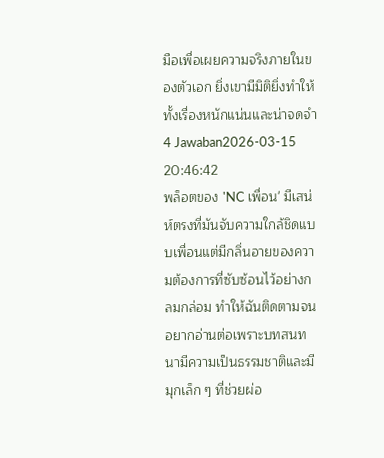มือเพื่อเผยความจริงภายในของตัวเอก ยิ่งเขามีมิติยิ่งทำให้ทั้งเรื่องหนักแน่นและน่าจดจำ
4 Jawaban2026-03-15 20:46:42
พล็อตของ 'NC เพื่อน' มีเสน่ห์ตรงที่มันจับความใกล้ชิดแบบเพื่อนแต่มีกลิ่นอายของความต้องการที่ซับซ้อนไว้อย่างกลมกล่อม ทำให้ฉันติดตามจนอยากอ่านต่อเพราะบทสนทนามีความเป็นธรรมชาติและมีมุกเล็ก ๆ ที่ช่วยผ่อ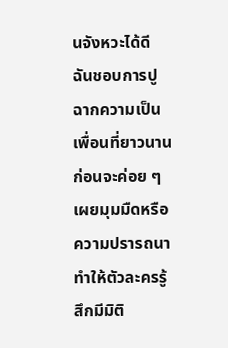นจังหวะได้ดี
ฉันชอบการปูฉากความเป็นเพื่อนที่ยาวนานก่อนจะค่อย ๆ เผยมุมมืดหรือความปรารถนา ทำให้ตัวละครรู้สึกมีมิติ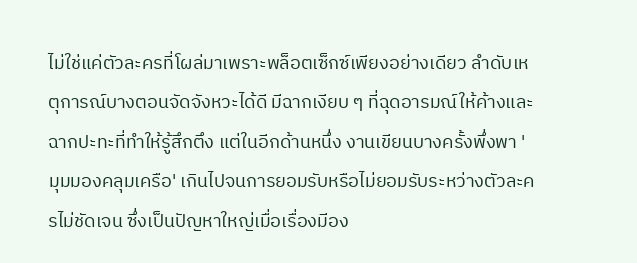ไม่ใช่แค่ตัวละครที่โผล่มาเพราะพล็อตเซ็กซ์เพียงอย่างเดียว ลำดับเหตุการณ์บางตอนจัดจังหวะได้ดี มีฉากเงียบ ๆ ที่ฉุดอารมณ์ให้ค้างและฉากปะทะที่ทำให้รู้สึกตึง แต่ในอีกด้านหนึ่ง งานเขียนบางครั้งพึ่งพา 'มุมมองคลุมเครือ' เกินไปจนการยอมรับหรือไม่ยอมรับระหว่างตัวละครไม่ชัดเจน ซึ่งเป็นปัญหาใหญ่เมื่อเรื่องมีอง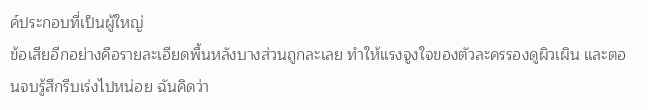ค์ประกอบที่เป็นผู้ใหญ่
ข้อเสียอีกอย่างคือรายละเอียดพื้นหลังบางส่วนถูกละเลย ทำให้แรงจูงใจของตัวละครรองดูผิวเผิน และตอนจบรู้สึกรีบเร่งไปหน่อย ฉันคิดว่า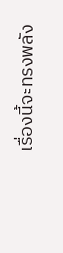เรื่องนี้จะทรงพลัง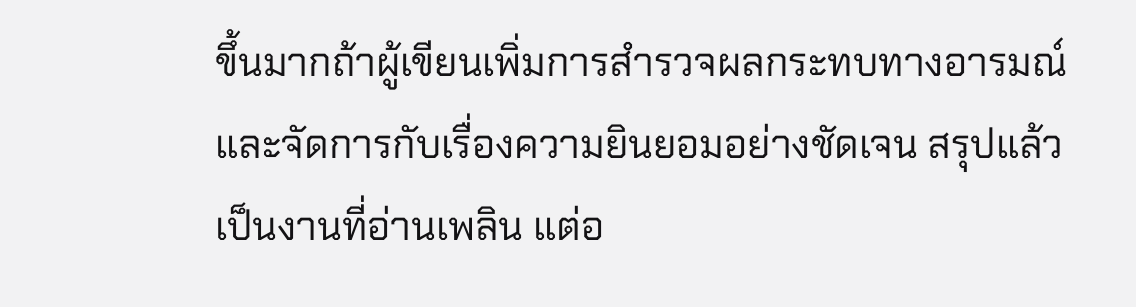ขึ้นมากถ้าผู้เขียนเพิ่มการสำรวจผลกระทบทางอารมณ์และจัดการกับเรื่องความยินยอมอย่างชัดเจน สรุปแล้วเป็นงานที่อ่านเพลิน แต่อ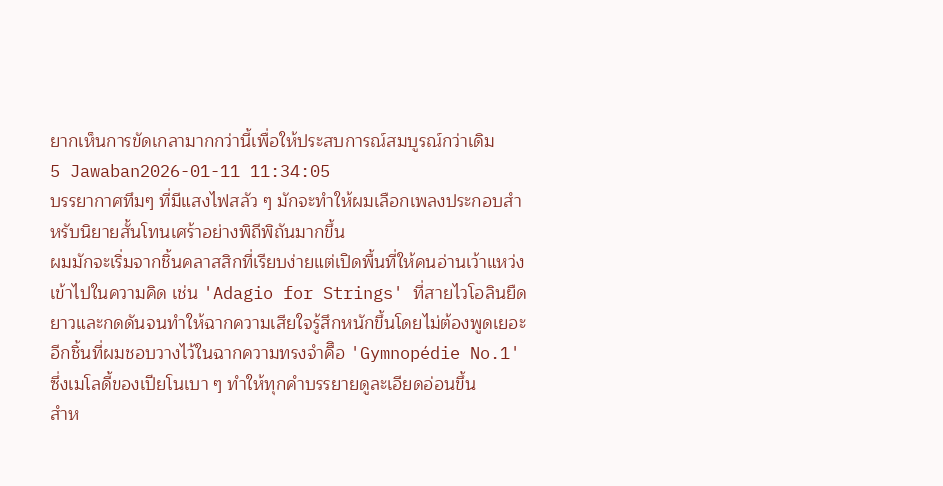ยากเห็นการขัดเกลามากกว่านี้เพื่อให้ประสบการณ์สมบูรณ์กว่าเดิม
5 Jawaban2026-01-11 11:34:05
บรรยากาศทึมๆ ที่มีแสงไฟสลัว ๆ มักจะทำให้ผมเลือกเพลงประกอบสำหรับนิยายสั้นโทนเศร้าอย่างพิถีพิถันมากขึ้น
ผมมักจะเริ่มจากชิ้นคลาสสิกที่เรียบง่ายแต่เปิดพื้นที่ให้คนอ่านเว้าแหว่งเข้าไปในความคิด เช่น 'Adagio for Strings' ที่สายไวโอลินยืดยาวและกดดันจนทำให้ฉากความเสียใจรู้สึกหนักขึ้นโดยไม่ต้องพูดเยอะ อีกชิ้นที่ผมชอบวางไว้ในฉากความทรงจำคืิอ 'Gymnopédie No.1' ซึ่งเมโลดี้ของเปียโนเบา ๆ ทำให้ทุกคำบรรยายดูละเอียดอ่อนขึ้น
สำห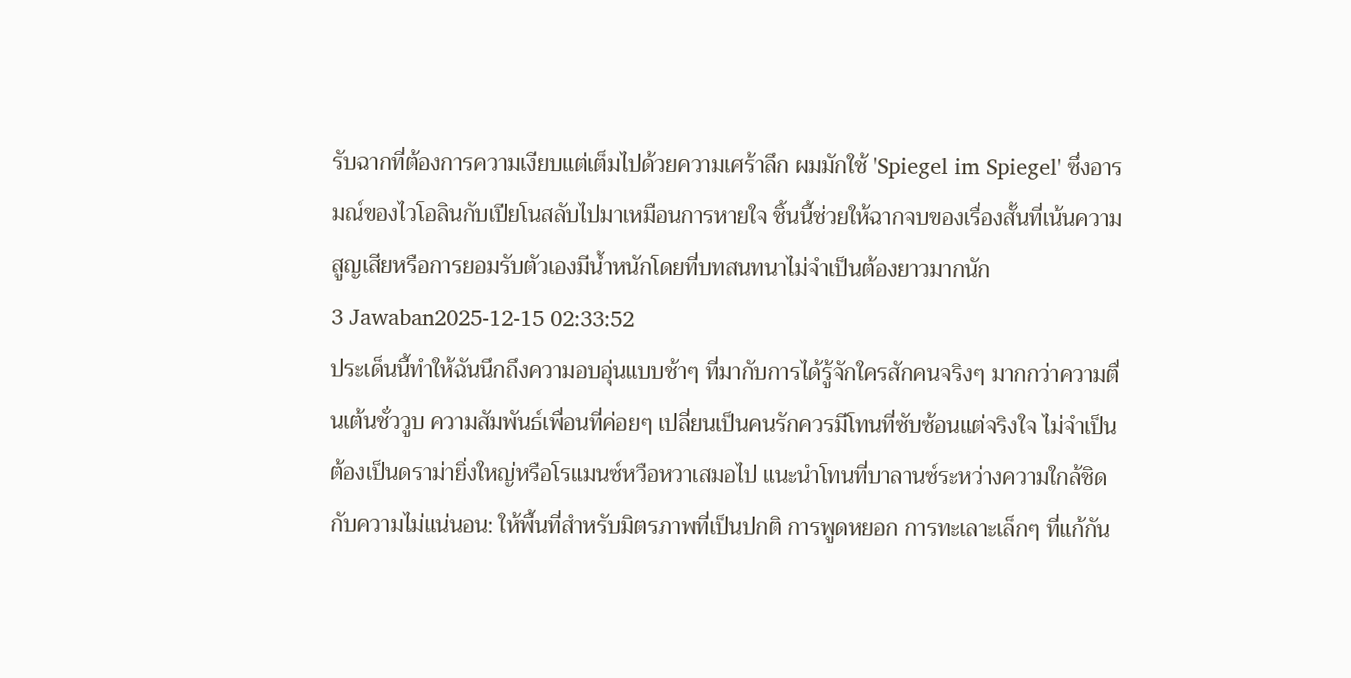รับฉากที่ต้องการความเงียบแต่เต็มไปด้วยความเศร้าลึก ผมมักใช้ 'Spiegel im Spiegel' ซึ่งอารมณ์ของไวโอลินกับเปียโนสลับไปมาเหมือนการหายใจ ชิ้นนี้ช่วยให้ฉากจบของเรื่องสั้นที่เน้นความสูญเสียหรือการยอมรับตัวเองมีน้ำหนักโดยที่บทสนทนาไม่จำเป็นต้องยาวมากนัก
3 Jawaban2025-12-15 02:33:52
ประเด็นนี้ทำให้ฉันนึกถึงความอบอุ่นแบบช้าๆ ที่มากับการได้รู้จักใครสักคนจริงๆ มากกว่าความตื่นเต้นชั่ววูบ ความสัมพันธ์เพื่อนที่ค่อยๆ เปลี่ยนเป็นคนรักควรมีโทนที่ซับซ้อนแต่จริงใจ ไม่จำเป็นต้องเป็นดราม่ายิ่งใหญ่หรือโรแมนซ์หวือหวาเสมอไป แนะนำโทนที่บาลานซ์ระหว่างความใกล้ชิดกับความไม่แน่นอน: ให้พื้นที่สำหรับมิตรภาพที่เป็นปกติ การพูดหยอก การทะเลาะเล็กๆ ที่แก้กัน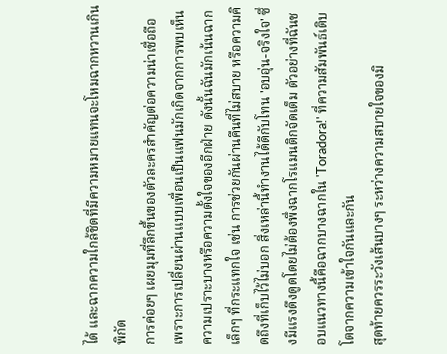ได้ และฉากความใกล้ชิดที่มีความหมายแทนจะโหมฉากหวานเกินพิกัด
การค่อยๆ เผยมุมที่ลึกขึ้นของตัวละครสำคัญต่อความน่าเชื่อถือ เพราะการเปลี่ยนผ่านแบบเพื่อนเป็นแฟนมักเกิดจากการพบเห็นความเปราะบางหรือความตั้งใจของอีกฝ่าย ดังนั้นฉันมักเน้นฉากเล็กๆ ที่กระแทกใจ เช่น การช่วยกันผ่านคืนที่ไม่สบาย หรือความคิดถึงที่เก็บไว้ไม่บอก สิ่งเหล่านี้ทำงานได้ดีกับโทน 'อบอุ่น-จริงใจ' ซึ่งมีแรงดึงดูดโดยไม่ต้องพึ่งฉากโรแมนติกจัดเต็ม ตัวอย่างที่ฉันชอบแนวทางนี้คือฉากบางฉากใน 'Toradora!' ที่ความสัมพันธ์เติบโตจากความเข้าใจกันและกัน
สุดท้ายควรระวังเส้นบางๆ ระหว่างความสบายใจของมิ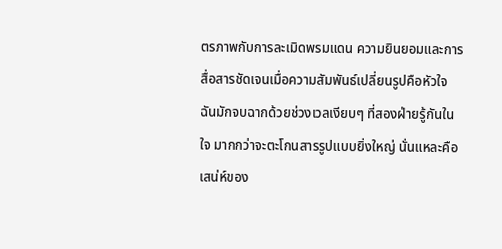ตรภาพกับการละเมิดพรมแดน ความยินยอมและการสื่อสารชัดเจนเมื่อความสัมพันธ์เปลี่ยนรูปคือหัวใจ ฉันมักจบฉากด้วยช่วงเวลเงียบๆ ที่สองฝ่ายรู้กันในใจ มากกว่าจะตะโกนสารรูปแบบยิ่งใหญ่ นั่นแหละคือเสน่ห์ของ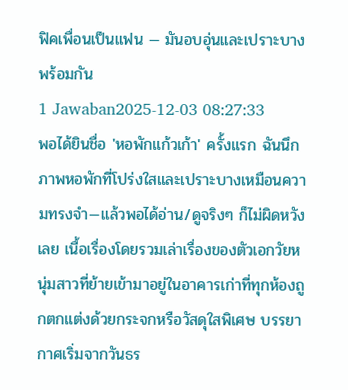ฟิคเพื่อนเป็นแฟน — มันอบอุ่นและเปราะบางพร้อมกัน
1 Jawaban2025-12-03 08:27:33
พอได้ยินชื่อ 'หอพักแก้วเก้า' ครั้งแรก ฉันนึกภาพหอพักที่โปร่งใสและเปราะบางเหมือนความทรงจำ—แล้วพอได้อ่าน/ดูจริงๆ ก็ไม่ผิดหวังเลย เนื้อเรื่องโดยรวมเล่าเรื่องของตัวเอกวัยหนุ่มสาวที่ย้ายเข้ามาอยู่ในอาคารเก่าที่ทุกห้องถูกตกแต่งด้วยกระจกหรือวัสดุใสพิเศษ บรรยากาศเริ่มจากวันธร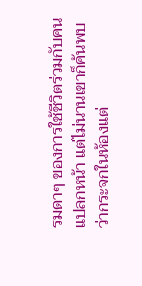รมดาๆ ของการใช้ชีวิตร่วมกับคนแปลกหน้า แต่ไม่นานเขาก็ค้นพบว่ากระจกในห้องแต่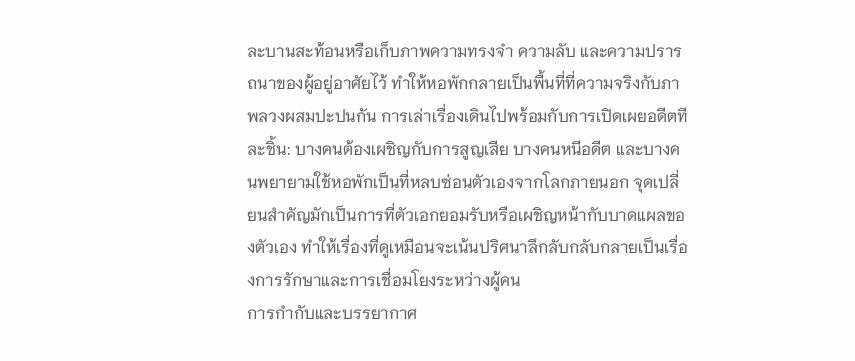ละบานสะท้อนหรือเก็บภาพความทรงจำ ความลับ และความปรารถนาของผู้อยู่อาศัยไว้ ทำให้หอพักกลายเป็นพื้นที่ที่ความจริงกับภาพลวงผสมปะปนกัน การเล่าเรื่องเดินไปพร้อมกับการเปิดเผยอดีตทีละชิ้น: บางคนต้องเผชิญกับการสูญเสีย บางคนหนีอดีต และบางคนพยายามใช้หอพักเป็นที่หลบซ่อนตัวเองจากโลกภายนอก จุดเปลี่ยนสำคัญมักเป็นการที่ตัวเอกยอมรับหรือเผชิญหน้ากับบาดแผลของตัวเอง ทำให้เรื่องที่ดูเหมือนจะเน้นปริศนาลึกลับกลับกลายเป็นเรื่องการรักษาและการเชื่อมโยงระหว่างผู้คน
การกำกับและบรรยากาศ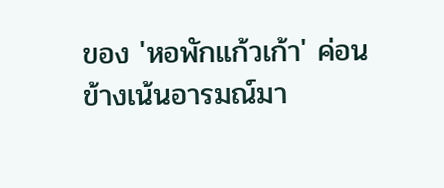ของ 'หอพักแก้วเก้า' ค่อนข้างเน้นอารมณ์มา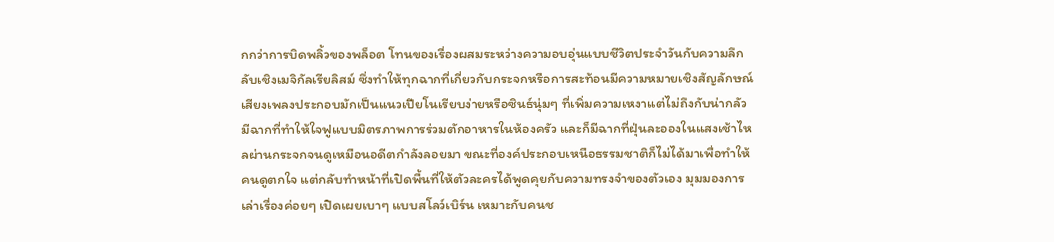กกว่าการบิดพลิ้วของพล็อต โทนของเรื่องผสมระหว่างความอบอุ่นแบบชีวิตประจำวันกับความลึกลับเชิงเมจิกัลเรียลิสม์ ซึ่งทำให้ทุกฉากที่เกี่ยวกับกระจกหรือการสะท้อนมีความหมายเชิงสัญลักษณ์ เสียงเพลงประกอบมักเป็นแนวเปียโนเรียบง่ายหรือซินธ์นุ่มๆ ที่เพิ่มความเหงาแต่ไม่ถึงกับน่ากลัว มีฉากที่ทำให้ใจฟูแบบมิตรภาพการร่วมตักอาหารในห้องครัว และก็มีฉากที่ฝุ่นละอองในแสงเช้าไหลผ่านกระจกจนดูเหมือนอดีตกำลังลอยมา ขณะที่องค์ประกอบเหนือธรรมชาติก็ไม่ได้มาเพื่อทำให้คนดูตกใจ แต่กลับทำหน้าที่เปิดพื้นที่ให้ตัวละครได้พูดคุยกับความทรงจำของตัวเอง มุมมองการเล่าเรื่องค่อยๆ เปิดเผยเบาๆ แบบสโลว์เบิร์น เหมาะกับคนช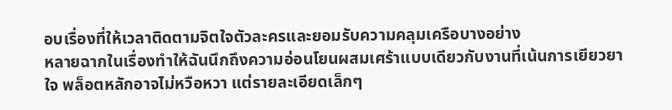อบเรื่องที่ให้เวลาติดตามจิตใจตัวละครและยอมรับความคลุมเครือบางอย่าง
หลายฉากในเรื่องทำให้ฉันนึกถึงความอ่อนโยนผสมเศร้าแบบเดียวกับงานที่เน้นการเยียวยาใจ พล็อตหลักอาจไม่หวือหวา แต่รายละเอียดเล็กๆ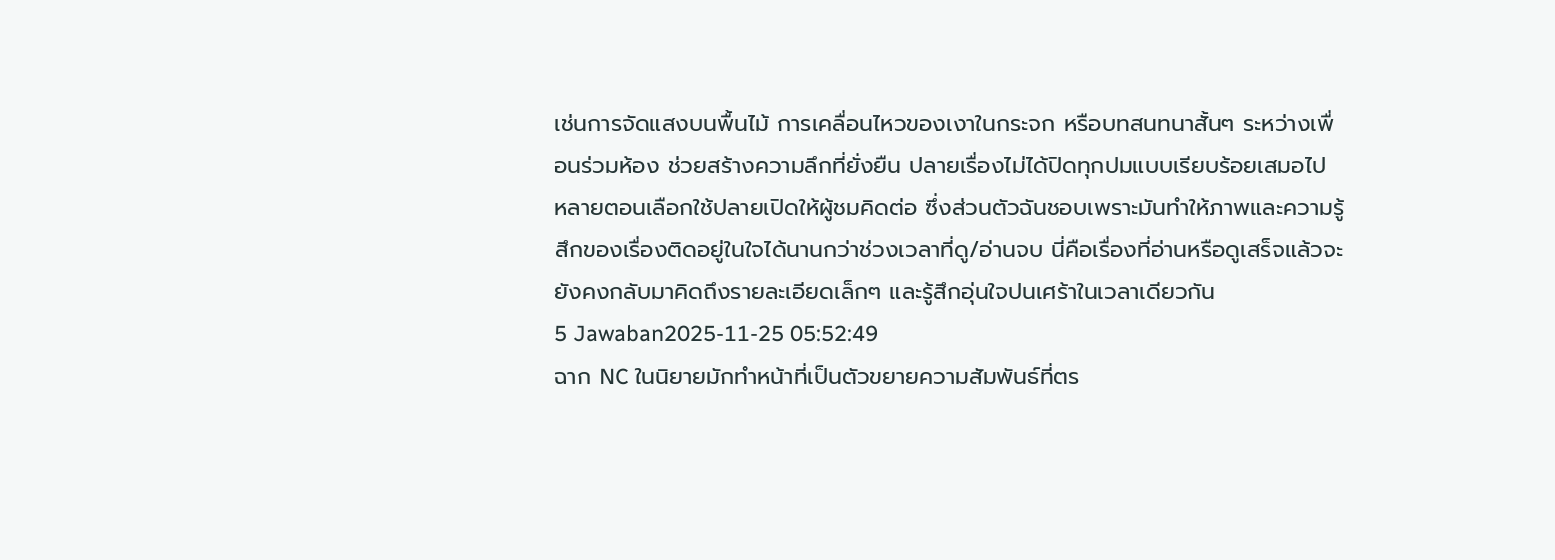เช่นการจัดแสงบนพื้นไม้ การเคลื่อนไหวของเงาในกระจก หรือบทสนทนาสั้นๆ ระหว่างเพื่อนร่วมห้อง ช่วยสร้างความลึกที่ยั่งยืน ปลายเรื่องไม่ได้ปิดทุกปมแบบเรียบร้อยเสมอไป หลายตอนเลือกใช้ปลายเปิดให้ผู้ชมคิดต่อ ซึ่งส่วนตัวฉันชอบเพราะมันทำให้ภาพและความรู้สึกของเรื่องติดอยู่ในใจได้นานกว่าช่วงเวลาที่ดู/อ่านจบ นี่คือเรื่องที่อ่านหรือดูเสร็จแล้วจะยังคงกลับมาคิดถึงรายละเอียดเล็กๆ และรู้สึกอุ่นใจปนเศร้าในเวลาเดียวกัน
5 Jawaban2025-11-25 05:52:49
ฉาก NC ในนิยายมักทำหน้าที่เป็นตัวขยายความสัมพันธ์ที่ตร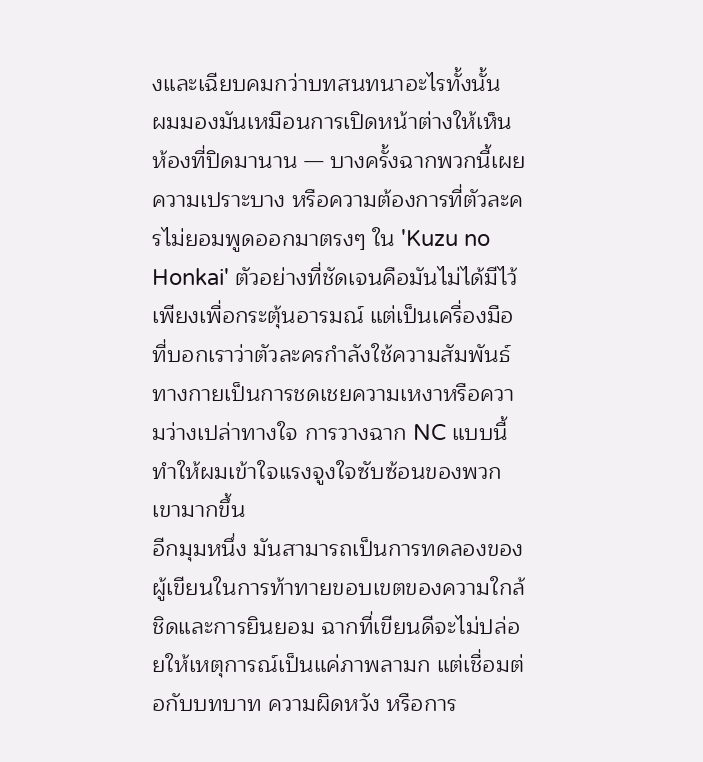งและเฉียบคมกว่าบทสนทนาอะไรทั้งนั้น
ผมมองมันเหมือนการเปิดหน้าต่างให้เห็นห้องที่ปิดมานาน — บางครั้งฉากพวกนี้เผยความเปราะบาง หรือความต้องการที่ตัวละครไม่ยอมพูดออกมาตรงๆ ใน 'Kuzu no Honkai' ตัวอย่างที่ชัดเจนคือมันไม่ได้มีไว้เพียงเพื่อกระตุ้นอารมณ์ แต่เป็นเครื่องมือที่บอกเราว่าตัวละครกำลังใช้ความสัมพันธ์ทางกายเป็นการชดเชยความเหงาหรือความว่างเปล่าทางใจ การวางฉาก NC แบบนี้ทำให้ผมเข้าใจแรงจูงใจซับซ้อนของพวกเขามากขึ้น
อีกมุมหนึ่ง มันสามารถเป็นการทดลองของผู้เขียนในการท้าทายขอบเขตของความใกล้ชิดและการยินยอม ฉากที่เขียนดีจะไม่ปล่อยให้เหตุการณ์เป็นแค่ภาพลามก แต่เชื่อมต่อกับบทบาท ความผิดหวัง หรือการ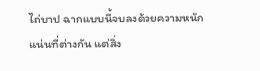ไถ่บาป ฉากแบบนี้จบลงด้วยความหนักแน่นที่ต่างกัน แต่สิ่ง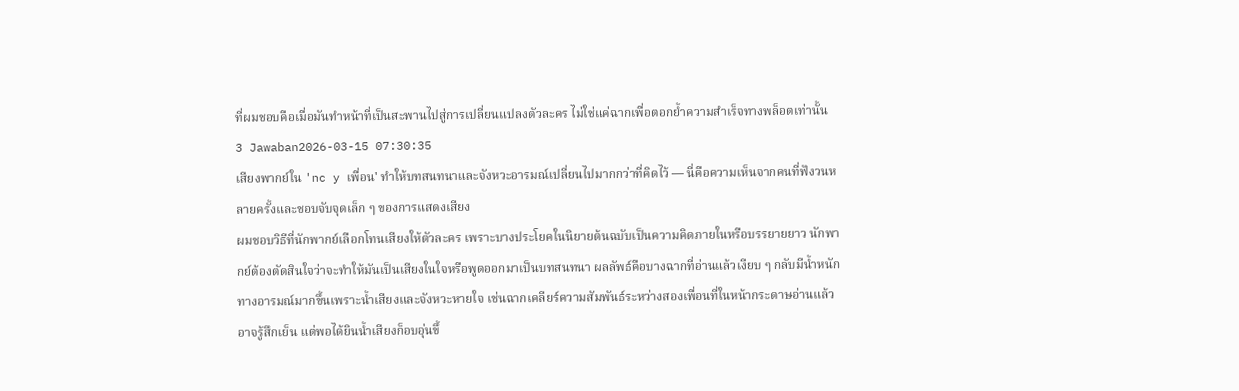ที่ผมชอบคือเมื่อมันทำหน้าที่เป็นสะพานไปสู่การเปลี่ยนแปลงตัวละคร ไม่ใช่แค่ฉากเพื่อตอกย้ำความสำเร็จทางพล็อตเท่านั้น
3 Jawaban2026-03-15 07:30:35
เสียงพากย์ใน 'nc y เพื่อน' ทำให้บทสนทนาและจังหวะอารมณ์เปลี่ยนไปมากกว่าที่คิดไว้ — นี่คือความเห็นจากคนที่ฟังวนหลายครั้งและชอบจับจุดเล็ก ๆ ของการแสดงเสียง
ผมชอบวิธีที่นักพากย์เลือกโทนเสียงให้ตัวละคร เพราะบางประโยคในนิยายต้นฉบับเป็นความคิดภายในหรือบรรยายยาว นักพากย์ต้องตัดสินใจว่าจะทำให้มันเป็นเสียงในใจหรือพูดออกมาเป็นบทสนทนา ผลลัพธ์คือบางฉากที่อ่านแล้วเงียบ ๆ กลับมีน้ำหนักทางอารมณ์มากขึ้นเพราะน้ำเสียงและจังหวะหายใจ เช่นฉากเคลียร์ความสัมพันธ์ระหว่างสองเพื่อนที่ในหน้ากระดาษอ่านแล้วอาจรู้สึกเย็น แต่พอได้ยินน้ำเสียงก็อบอุ่นขึ้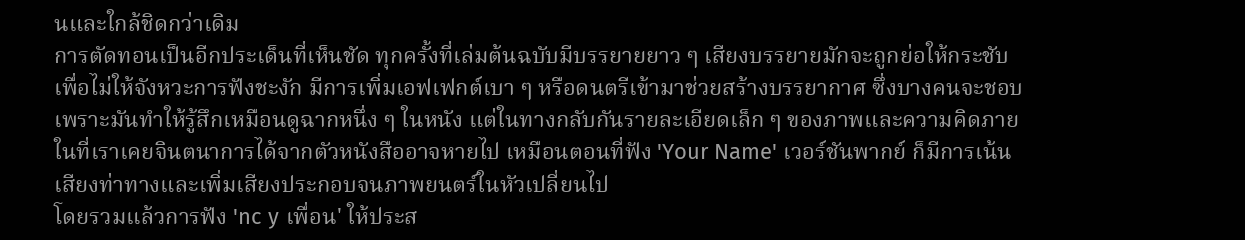นและใกล้ชิดกว่าเดิม
การตัดทอนเป็นอีกประเด็นที่เห็นชัด ทุกครั้งที่เล่มต้นฉบับมีบรรยายยาว ๆ เสียงบรรยายมักจะถูกย่อให้กระชับเพื่อไม่ให้จังหวะการฟังชะงัก มีการเพิ่มเอฟเฟกต์เบา ๆ หรือดนตรีเข้ามาช่วยสร้างบรรยากาศ ซึ่งบางคนจะชอบเพราะมันทำให้รู้สึกเหมือนดูฉากหนึ่ง ๆ ในหนัง แต่ในทางกลับกันรายละเอียดเล็ก ๆ ของภาพและความคิดภายในที่เราเคยจินตนาการได้จากตัวหนังสืออาจหายไป เหมือนตอนที่ฟัง 'Your Name' เวอร์ชันพากย์ ก็มีการเน้นเสียงท่าทางและเพิ่มเสียงประกอบจนภาพยนตร์ในหัวเปลี่ยนไป
โดยรวมแล้วการฟัง 'nc y เพื่อน' ให้ประส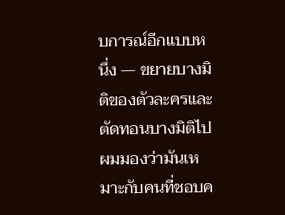บการณ์อีกแบบหนึ่ง — ขยายบางมิติของตัวละครและตัดทอนบางมิติไป ผมมองว่ามันเหมาะกับคนที่ชอบค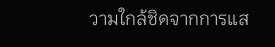วามใกล้ชิดจากการแส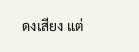ดงเสียง แต่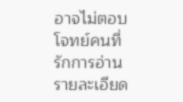อาจไม่ตอบโจทย์คนที่รักการอ่านรายละเอียด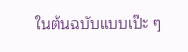ในต้นฉบับแบบเป๊ะ ๆ